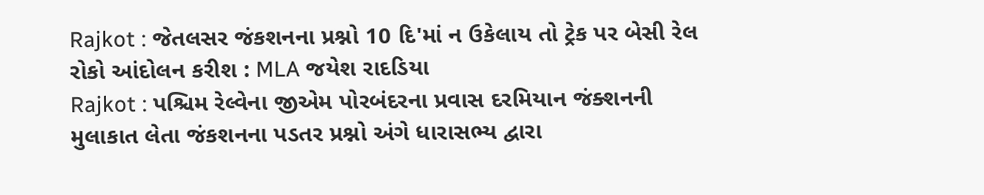Rajkot : જેતલસર જંકશનના પ્રશ્નો 10 દિ'માં ન ઉકેલાય તો ટ્રેક પર બેસી રેલ રોકો આંદોલન કરીશ : MLA જયેશ રાદડિયા
Rajkot : પશ્ચિમ રેલ્વેના જીએમ પોરબંદરના પ્રવાસ દરમિયાન જંક્શનની મુલાકાત લેતા જંકશનના પડતર પ્રશ્નો અંગે ધારાસભ્ય દ્વારા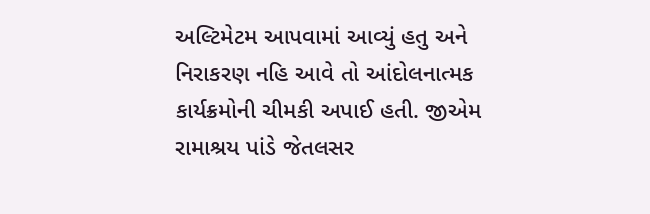અલ્ટિમેટમ આપવામાં આવ્યું હતુ અને નિરાકરણ નહિ આવે તો આંદોલનાત્મક કાર્યક્રમોની ચીમકી અપાઈ હતી. જીએમ રામાશ્રય પાંડે જેતલસર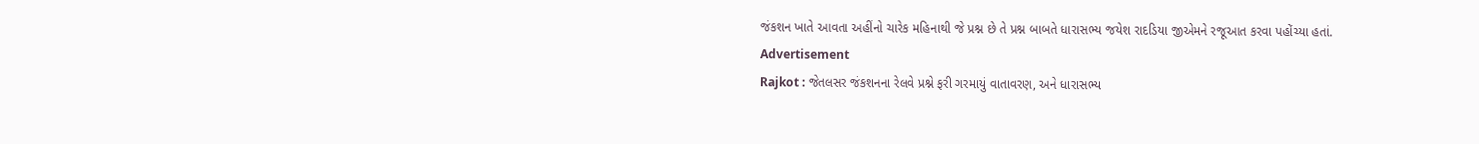જંકશન ખાતે આવતા અહીંનો ચારેક મહિનાથી જે પ્રશ્ન છે તે પ્રશ્ન બાબતે ધારાસભ્ય જયેશ રાદડિયા જીએમને રજૂઆત કરવા પહોંચ્યા હતાં.
Advertisement
Rajkot : જેતલસર જંકશનના રેલવે પ્રશ્ને ફરી ગરમાયું વાતાવરણ, અને ધારાસભ્ય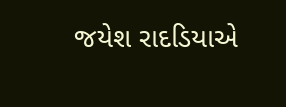જયેશ રાદડિયાએ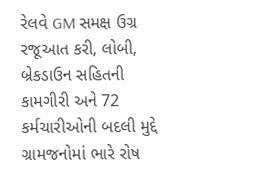રેલવે GM સમક્ષ ઉગ્ર રજૂઆત કરી, લોબી, બ્રેકડાઉન સહિતની કામગીરી અને 72 કર્મચારીઓની બદલી મુદ્દે ગ્રામજનોમાં ભારે રોષ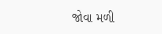જોવા મળી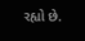રહ્યો છે.